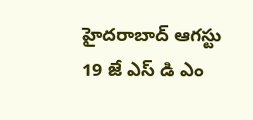హైదరాబాద్ ఆగస్టు 19 జే ఎస్ డి ఎం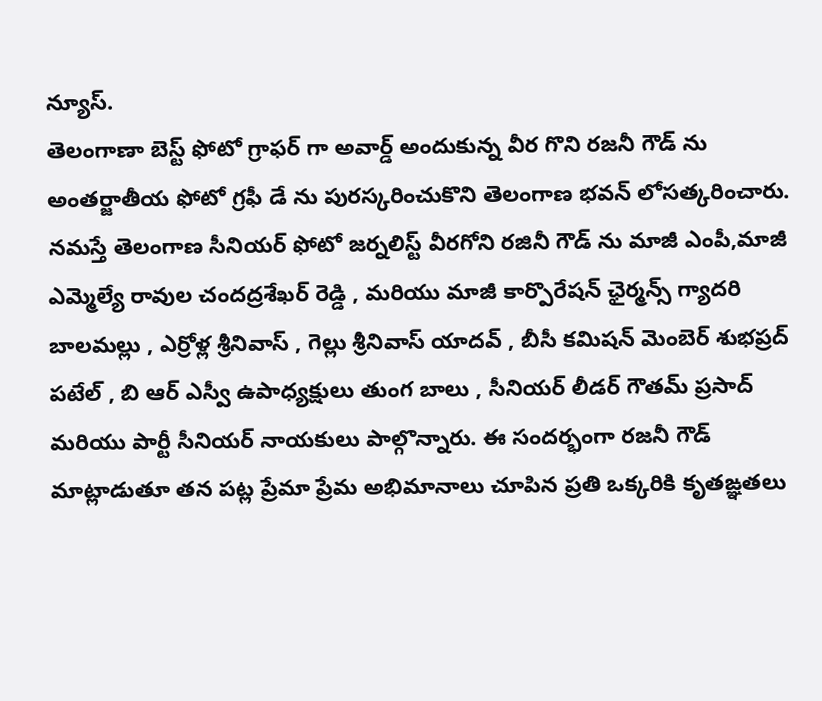న్యూస్.
తెలంగాణా బెస్ట్ ఫోటో గ్రాఫర్ గా అవార్డ్ అందుకున్న వీర గొని రజనీ గౌడ్ ను అంతర్జాతీయ ఫోటో గ్రఫీ డే ను పురస్కరించుకొని తెలంగాణ భవన్ లోసత్కరించారు.
నమస్తే తెలంగాణ సీనియర్ ఫోటో జర్నలిస్ట్ వీరగోని రజినీ గౌడ్ ను మాజీ ఎంపీ,మాజీ ఎమ్మెల్యే రావుల చందద్రశేఖర్ రెడ్డి , మరియు మాజీ కార్పొరేషన్ ఛైర్మన్స్ గ్యాదరి బాలమల్లు , ఎర్రోళ్ల శ్రీనివాస్ , గెల్లు శ్రీనివాస్ యాదవ్ , బీసీ కమిషన్ మెంబెర్ శుభప్రద్ పటేల్ , బి ఆర్ ఎస్వీ ఉపాధ్యక్షులు తుంగ బాలు , సీనియర్ లీడర్ గౌతమ్ ప్రసాద్ మరియు పార్టీ సీనియర్ నాయకులు పాల్గొన్నారు. ఈ సందర్భంగా రజనీ గౌడ్ మాట్లాడుతూ తన పట్ల ప్రేమా ప్రేమ అభిమానాలు చూపిన ప్రతి ఒక్కరికి కృతఙ్ఞతలు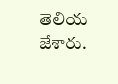తెలియ జేశారు.